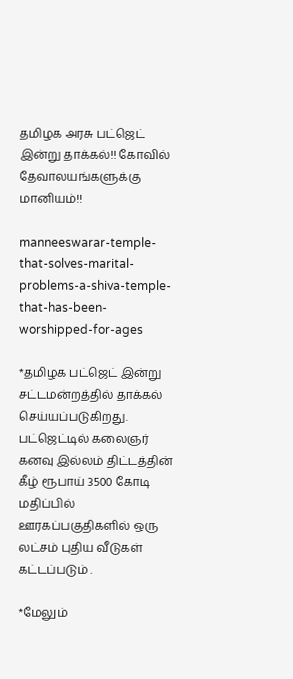தமிழக அரசு பட்ஜெட் இன்று தாக்கல்!! கோவில் தேவாலயங்களுக்கு மானியம்!!

manneeswarar-temple-that-solves-marital-problems-a-shiva-temple-that-has-been-worshipped-for-ages

*தமிழக பட்ஜெட் இன்று சட்டமன்றத்தில் தாக்கல் செய்யப்படுகிறது. பட்ஜெட்டில் கலைஞர் கனவு இல்லம் திட்டத்தின் கீழ் ரூபாய் 3500 கோடி மதிப்பில் ஊரகப்பகுதிகளில் ஒரு லட்சம் புதிய வீடுகள் கட்டப்படும் .

*மேலும்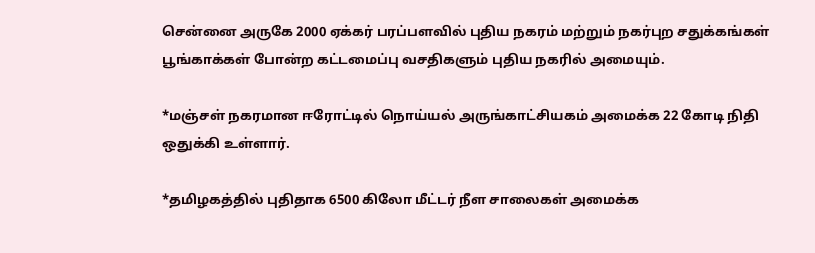சென்னை அருகே 2000 ஏக்கர் பரப்பளவில் புதிய நகரம் மற்றும் நகர்புற சதுக்கங்கள் பூங்காக்கள் போன்ற கட்டமைப்பு வசதிகளும் புதிய நகரில் அமையும்.

*மஞ்சள் நகரமான ஈரோட்டில் நொய்யல் அருங்காட்சியகம் அமைக்க 22 கோடி நிதி ஒதுக்கி உள்ளார்.

*தமிழகத்தில் புதிதாக 6500 கிலோ மீட்டர் நீள சாலைகள் அமைக்க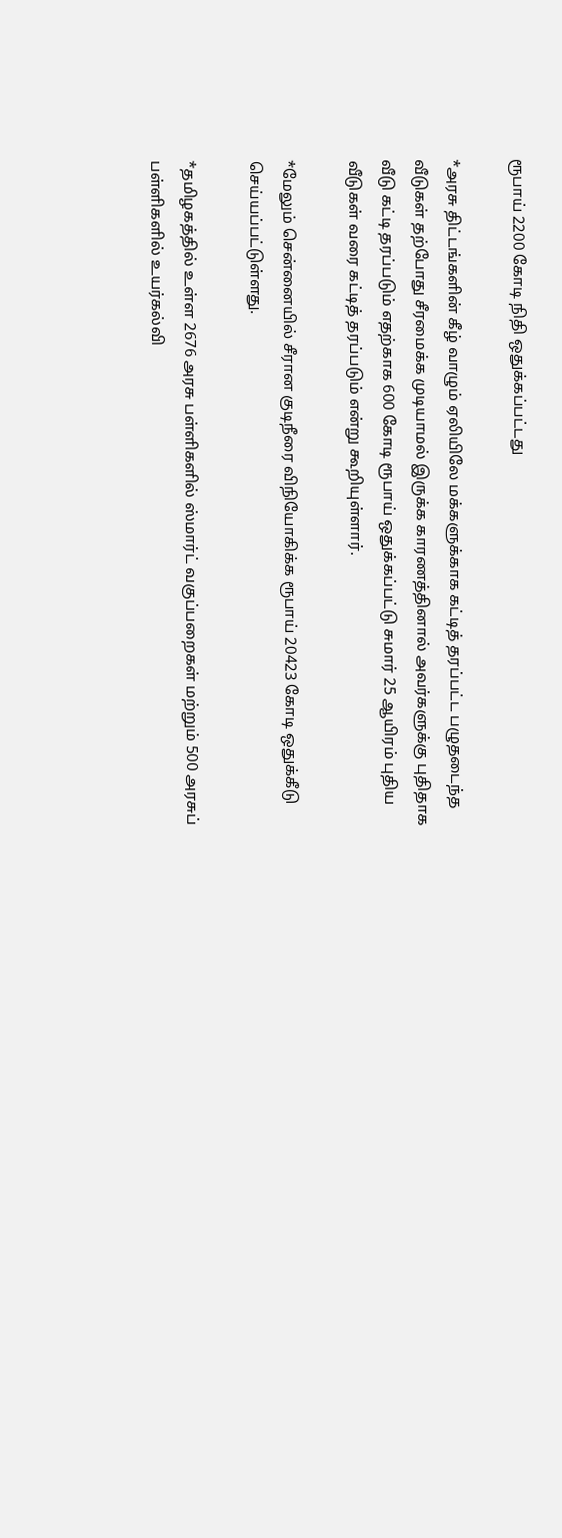ரூபாய் 2200 கோடி நிதி ஒதுக்கப்பட்டது

*அரசு திட்டங்களின் கீழ் வாழும் ஏலியிலே மக்களுக்காக கட்டித் தரப்பட்ட பழுதடைந்த வீடுகள் தற்போது சீரமைக்க முடியாமல் இருக்க காரணத்தினால் அவர்களுக்கு புதிதாக வீடு கட்டி தரப்படும் எதற்காக 600 கோடி ரூபாய் ஒதுக்கப்பட்டு சுமார் 25 ஆயிரம் புதிய வீடுகள் வரை கட்டித் தரப்படும் என்று கூறியுள்ளார்.

*மேலும் சென்னையில் சீரான குடிநீரை விநியோகிக்க ரூபாய் 20423 கோடி ஒதுக்கீடு செய்யப்பட்டுள்ளது.

*தமிழகத்தில் உள்ள 2676 அரசு பள்ளிகளில் ஸ்மார்ட் வகுப்பறைகள் மற்றும் 500 அரசுப் பள்ளிகளில் உயர்கல்வி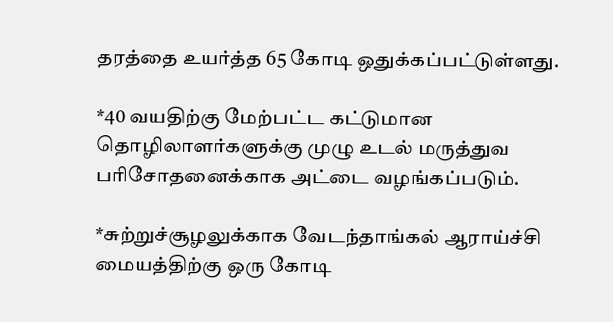தரத்தை உயர்த்த 65 கோடி ஒதுக்கப்பட்டுள்ளது.

*40 வயதிற்கு மேற்பட்ட கட்டுமான தொழிலாளர்களுக்கு முழு உடல் மருத்துவ பரிசோதனைக்காக அட்டை வழங்கப்படும்.

*சுற்றுச்சூழலுக்காக வேடந்தாங்கல் ஆராய்ச்சி மையத்திற்கு ஒரு கோடி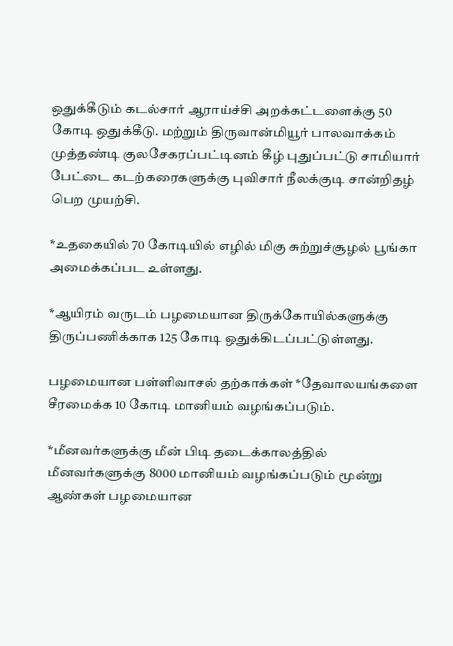ஒதுக்கீடும் கடல்சார் ஆராய்ச்சி அறக்கட்டளைக்கு 50 கோடி ஒதுக்கீடு. மற்றும் திருவான்மியூர் பாலவாக்கம் முத்தண்டி குலசேகரப்பட்டினம் கீழ் புதுப்பட்டு சாமியார் பேட்டை கடற்கரைகளுக்கு புவிசார் நீலக்குடி சான்றிதழ் பெற முயற்சி.

*உதகையில் 70 கோடியில் எழில் மிகு சுற்றுச்சூழல் பூங்கா அமைக்கப்பட உள்ளது.

*ஆயிரம் வருடம் பழமையான திருக்கோயில்களுக்கு திருப்பணிக்காக 125 கோடி ஒதுக்கிடப்பட்டுள்ளது.

பழமையான பள்ளிவாசல் தற்காக்கள் *தேவாலயங்களை சீரமைக்க 10 கோடி மானியம் வழங்கப்படும்.

*மீனவர்களுக்கு மீன் பிடி தடைக்காலத்தில் மீனவர்களுக்கு 8000 மானியம் வழங்கப்படும் மூன்று ஆண்கள் பழமையான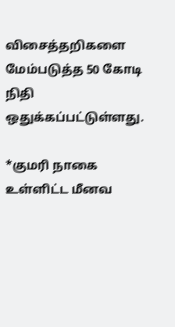விசைத்தறிகளை மேம்படுத்த 50 கோடி நிதி ஒதுக்கப்பட்டுள்ளது.

*குமரி நாகை உள்ளிட்ட மீனவ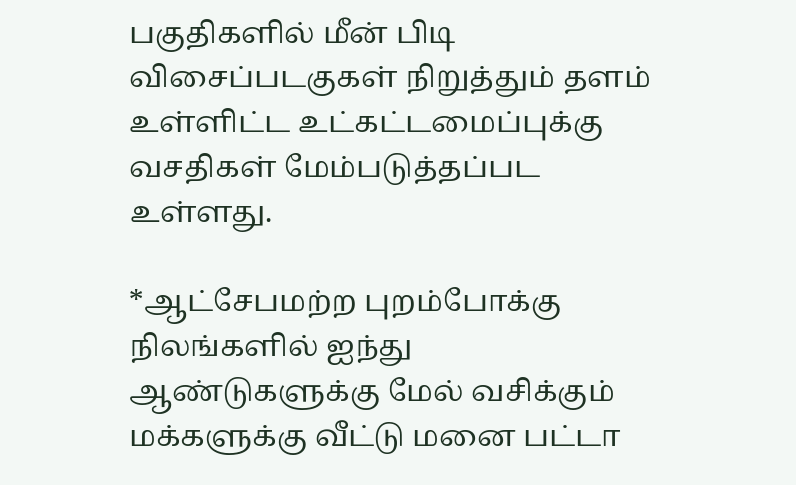பகுதிகளில் மீன் பிடி விசைப்படகுகள் நிறுத்தும் தளம் உள்ளிட்ட உட்கட்டமைப்புக்கு வசதிகள் மேம்படுத்தப்பட உள்ளது.

*ஆட்சேபமற்ற புறம்போக்கு நிலங்களில் ஐந்து ஆண்டுகளுக்கு மேல் வசிக்கும் மக்களுக்கு வீட்டு மனை பட்டா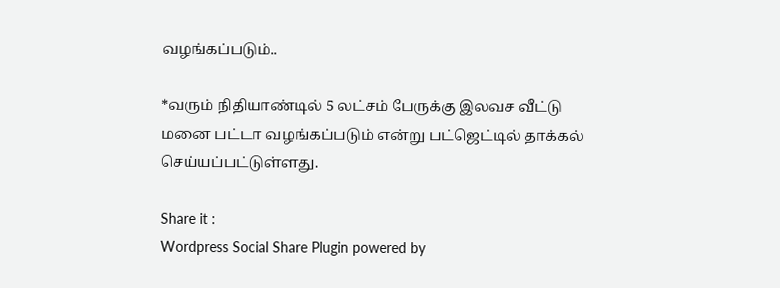வழங்கப்படும்..

*வரும் நிதியாண்டில் 5 லட்சம் பேருக்கு இலவச வீட்டு மனை பட்டா வழங்கப்படும் என்று பட்ஜெட்டில் தாக்கல் செய்யப்பட்டுள்ளது.

Share it :
Wordpress Social Share Plugin powered by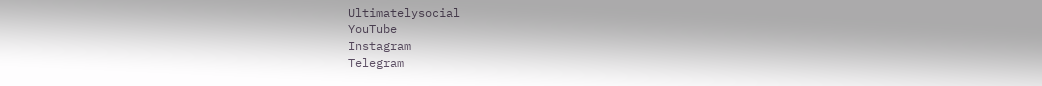Ultimatelysocial
YouTube
Instagram
Telegram